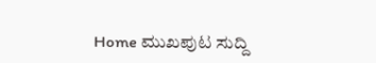Home ಮುಖಪುಟ ಸುದ್ದಿ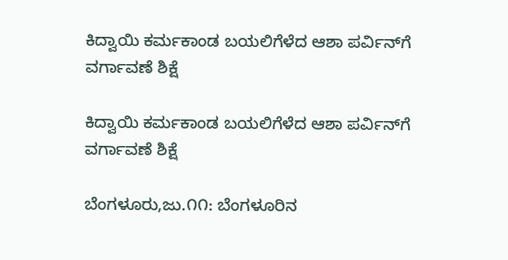ಕಿದ್ವಾಯಿ ಕರ್ಮಕಾಂಡ ಬಯಲಿಗೆಳೆದ ಆಶಾ ಪರ್ವಿನ್‌ಗೆ ವರ್ಗಾವಣೆ ಶಿಕ್ಷೆ

ಕಿದ್ವಾಯಿ ಕರ್ಮಕಾಂಡ ಬಯಲಿಗೆಳೆದ ಆಶಾ ಪರ್ವಿನ್‌ಗೆ ವರ್ಗಾವಣೆ ಶಿಕ್ಷೆ

ಬೆಂಗಳೂರು,ಜು.೧೧: ಬೆಂಗಳೂರಿನ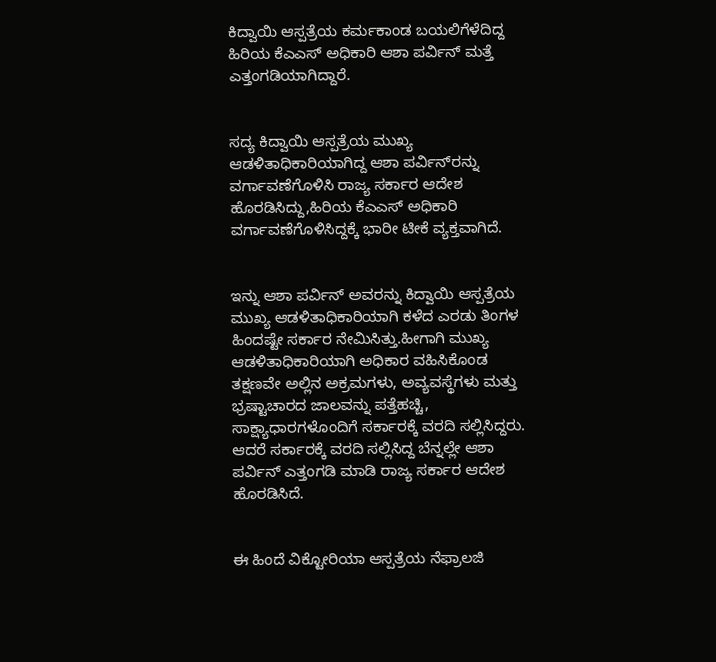ಕಿದ್ವಾಯಿ ಆಸ್ಪತ್ರೆಯ ಕರ್ಮಕಾಂಡ ಬಯಲಿಗೆಳೆದಿದ್ದ ಹಿರಿಯ ಕೆಎಎಸ್ ಅಧಿಕಾರಿ ಆಶಾ ಪರ್ವಿನ್ ಮತ್ತೆ ಎತ್ತಂಗಡಿಯಾಗಿದ್ದಾರೆ.


ಸದ್ಯ ಕಿದ್ವಾಯಿ ಆಸ್ಪತ್ರೆಯ ಮುಖ್ಯ ಆಡಳಿತಾಧಿಕಾರಿಯಾಗಿದ್ದ ಆಶಾ ಪರ್ವಿನ್‌ರನ್ನು ವರ್ಗಾವಣೆಗೊಳಿಸಿ ರಾಜ್ಯ ಸರ್ಕಾರ ಆದೇಶ ಹೊರಡಿಸಿದ್ದು,ಹಿರಿಯ ಕೆಎಎಸ್ ಅಧಿಕಾರಿ ವರ್ಗಾವಣೆಗೊಳಿಸಿದ್ದಕ್ಕೆ ಭಾರೀ ಟೀಕೆ ವ್ಯಕ್ತವಾಗಿದೆ.


ಇನ್ನು ಆಶಾ ಪರ್ವಿನ್ ಅವರನ್ನು ಕಿದ್ವಾಯಿ ಆಸ್ಪತ್ರೆಯ ಮುಖ್ಯ ಆಡಳಿತಾಧಿಕಾರಿಯಾಗಿ ಕಳೆದ ಎರಡು ತಿಂಗಳ ಹಿಂದಷ್ಟೇ ಸರ್ಕಾರ ನೇಮಿಸಿತ್ತು.ಹೀಗಾಗಿ ಮುಖ್ಯ ಆಡಳಿತಾಧಿಕಾರಿಯಾಗಿ ಅಧಿಕಾರ ವಹಿಸಿಕೊಂಡ ತಕ್ಷಣವೇ ಅಲ್ಲಿನ ಅಕ್ರಮಗಳು, ಅವ್ಯವಸ್ಥೆಗಳು ಮತ್ತು ಭ್ರಷ್ಟಾಚಾರದ ಜಾಲವನ್ನು ಪತ್ತೆಹಚ್ಚಿ, ಸಾಕ್ಷ್ಯಾಧಾರಗಳೊಂದಿಗೆ ಸರ್ಕಾರಕ್ಕೆ ವರದಿ ಸಲ್ಲಿಸಿದ್ದರು. ಆದರೆ ಸರ್ಕಾರಕ್ಕೆ ವರದಿ ಸಲ್ಲಿಸಿದ್ದ ಬೆನ್ನಲ್ಲೇ ಆಶಾ ಪರ್ವಿನ್ ಎತ್ತಂಗಡಿ ಮಾಡಿ ರಾಜ್ಯ ಸರ್ಕಾರ ಆದೇಶ ಹೊರಡಿಸಿದೆ.


ಈ ಹಿಂದೆ ವಿಕ್ಟೋರಿಯಾ ಆಸ್ಪತ್ರೆಯ ನೆಫ್ರಾಲಜಿ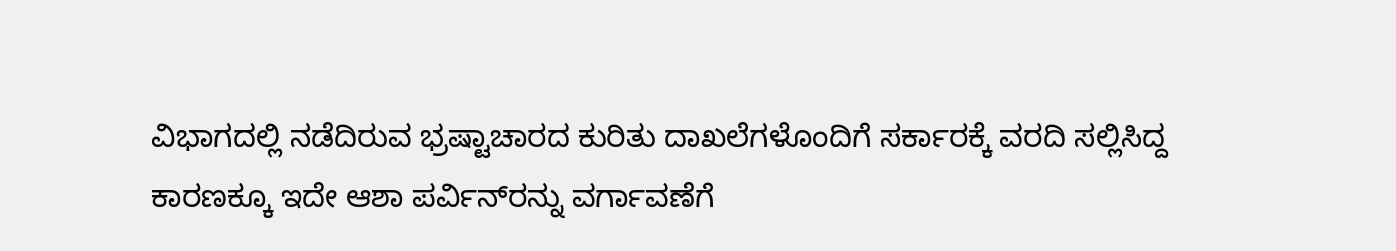ವಿಭಾಗದಲ್ಲಿ ನಡೆದಿರುವ ಭ್ರಷ್ಟಾಚಾರದ ಕುರಿತು ದಾಖಲೆಗಳೊಂದಿಗೆ ಸರ್ಕಾರಕ್ಕೆ ವರದಿ ಸಲ್ಲಿಸಿದ್ದ ಕಾರಣಕ್ಕೂ ಇದೇ ಆಶಾ ಪರ್ವಿನ್‌ರನ್ನು ವರ್ಗಾವಣೆಗೆ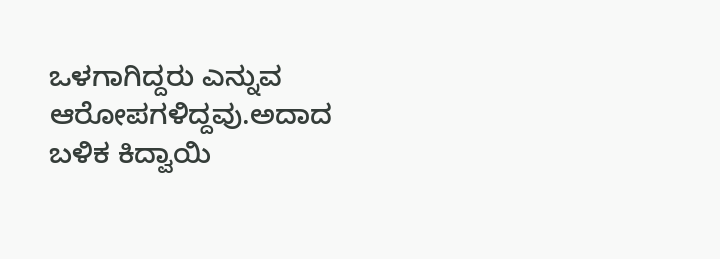ಒಳಗಾಗಿದ್ದರು ಎನ್ನುವ ಆರೋಪಗಳಿದ್ದವು.ಅದಾದ ಬಳಿಕ ಕಿದ್ವಾಯಿ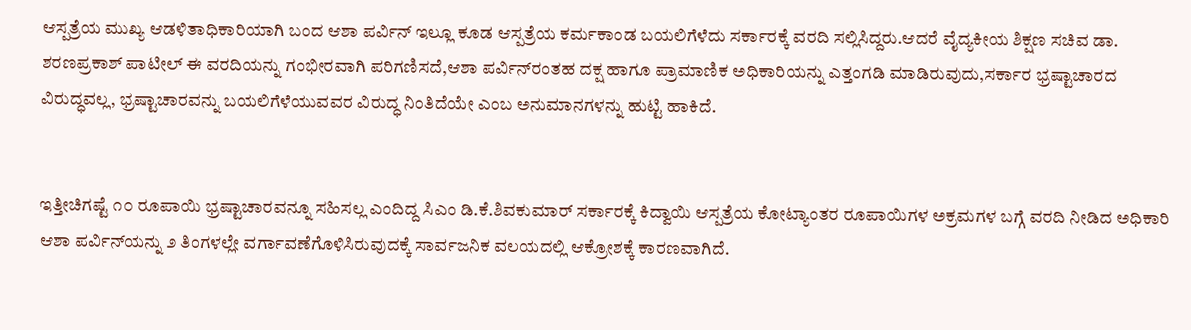ಆಸ್ಪತ್ರೆಯ ಮುಖ್ಯ ಆಡಳಿತಾಧಿಕಾರಿಯಾಗಿ ಬಂದ ಆಶಾ ಪರ್ವಿನ್ ಇಲ್ಲೂ ಕೂಡ ಆಸ್ಪತ್ರೆಯ ಕರ್ಮಕಾಂಡ ಬಯಲಿಗೆಳೆದು ಸರ್ಕಾರಕ್ಕೆ ವರದಿ ಸಲ್ಲಿಸಿದ್ದರು.ಆದರೆ ವೈದ್ಯಕೀಯ ಶಿಕ್ಷಣ ಸಚಿವ ಡಾ. ಶರಣಪ್ರಕಾಶ್ ಪಾಟೀಲ್ ಈ ವರದಿಯನ್ನು ಗಂಭೀರವಾಗಿ ಪರಿಗಣಿಸದೆ,ಆಶಾ ಪರ್ವಿನ್‌ರಂತಹ ದಕ್ಷ ಹಾಗೂ ಪ್ರಾಮಾಣಿಕ ಅಧಿಕಾರಿಯನ್ನು ಎತ್ತಂಗಡಿ ಮಾಡಿರುವುದು,ಸರ್ಕಾರ ಭ್ರಷ್ಟಾಚಾರದ ವಿರುದ್ಧವಲ್ಲ, ಭ್ರಷ್ಟಾಚಾರವನ್ನು ಬಯಲಿಗೆಳೆಯುವವರ ವಿರುದ್ಧ ನಿಂತಿದೆಯೇ ಎಂಬ ಅನುಮಾನಗಳನ್ನು ಹುಟ್ಟಿ ಹಾಕಿದೆ.


ಇತ್ತೀಚಿಗಷ್ಟೆ ೧೦ ರೂಪಾಯಿ ಭ್ರಷ್ಟಾಚಾರವನ್ನೂ ಸಹಿಸಲ್ಲ ಎಂದಿದ್ದ ಸಿಎಂ ಡಿ.ಕೆ.ಶಿವಕುಮಾರ್ ಸರ್ಕಾರಕ್ಕೆ ಕಿದ್ವಾಯಿ ಆಸ್ಪತ್ರೆಯ ಕೋಟ್ಯಾಂತರ ರೂಪಾಯಿಗಳ ಅಕ್ರಮಗಳ ಬಗ್ಗೆ ವರದಿ ನೀಡಿದ ಅಧಿಕಾರಿ ಆಶಾ ಪರ್ವಿನ್‌ಯನ್ನು ೨ ತಿಂಗಳಲ್ಲೇ ವರ್ಗಾವಣೆಗೊಳಿಸಿರುವುದಕ್ಕೆ ಸಾರ್ವಜನಿಕ ವಲಯದಲ್ಲಿ ಆಕ್ರೋಶಕ್ಕೆ ಕಾರಣವಾಗಿದೆ.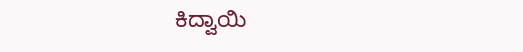ಕಿದ್ವಾಯಿ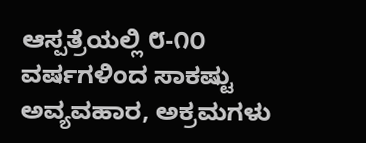ಆಸ್ಪತ್ರೆಯಲ್ಲಿ ೮-೧೦ ವರ್ಷಗಳಿಂದ ಸಾಕಷ್ಟು ಅವ್ಯವಹಾರ, ಅಕ್ರಮಗಳು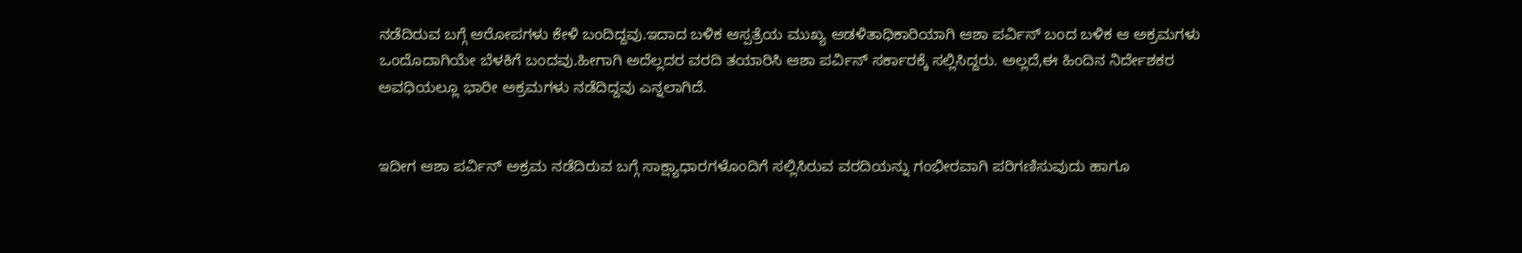ನಡೆದಿರುವ ಬಗ್ಗೆ ಆರೋಪಗಳು ಕೇಳಿ ಬಂದಿದ್ದವು.ಇದಾದ ಬಳಿಕ ಆಸ್ಪತ್ರೆಯ ಮುಖ್ಯ ಆಡಳಿತಾಧಿಕಾರಿಯಾಗಿ ಆಶಾ ಪರ್ವಿನ್ ಬಂದ ಬಳಿಕ ಆ ಅಕ್ರಮಗಳು ಒಂದೊದಾಗಿಯೇ ಬೆಳಕಿಗೆ ಬಂದವು.ಹೀಗಾಗಿ ಅದೆಲ್ಲದರ ವರದಿ ತಯಾರಿಸಿ ಆಶಾ ಪರ್ವಿನ್ ಸರ್ಕಾರಕ್ಕೆ ಸಲ್ಲಿಸಿದ್ದರು. ಅಲ್ಲದೆ,ಈ ಹಿಂದಿನ ನಿರ್ದೇಶಕರ ಅವಧಿಯಲ್ಲೂ ಭಾರೀ ಅಕ್ರಮಗಳು ನಡೆದಿದ್ದವು ಎನ್ನಲಾಗಿದೆ.


ಇದೀಗ ಆಶಾ ಪರ್ವಿನ್ ಅಕ್ರಮ ನಡೆದಿರುವ ಬಗ್ಗೆ ಸಾಕ್ಷ್ಯಾಧಾರಗಳೊಂದಿಗೆ ಸಲ್ಲಿಸಿರುವ ವರದಿಯನ್ನು ಗಂಭೀರವಾಗಿ ಪರಿಗಣಿಸುವುದು ಹಾಗೂ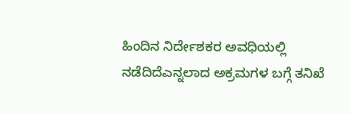ಹಿಂದಿನ ನಿರ್ದೇಶಕರ ಅವಧಿಯಲ್ಲಿ ನಡೆದಿದೆಎನ್ನಲಾದ ಅಕ್ರಮಗಳ ಬಗ್ಗೆ ತನಿಖೆ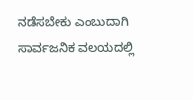ನಡೆಸಬೇಕು ಎಂಬುದಾಗಿ ಸಾರ್ವಜನಿಕ ವಲಯದಲ್ಲಿ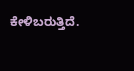ಕೇಳಿಬರುತ್ತಿದೆ.